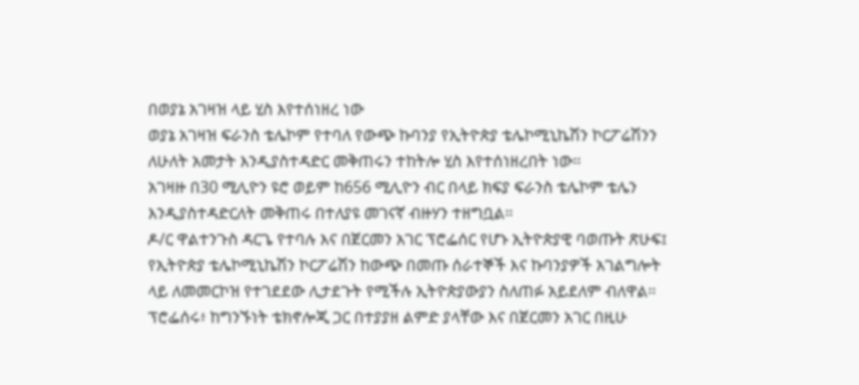በወያኔ አገዛዝ ላይ ሂስ እየተሰነዘረ ነው
ወያኔ አገዛዝ ፍራንስ ቴሌኮም የተባለ የውጭ ኩባንያ የኢትዮጵያ ቴሌኮሚኒኬሽን ኮርፖሬሽንን ለሁለት አመታት እንዲያስተዳድር መቅጠሩን ተከትሎ ሂስ እየተሰነዘረበት ነው።
አገዛዙ በ30 ሚሊዮን ዩሮ ወይም ከ656 ሚሊዮን ብር በላይ ክፍያ ፍራንስ ቴሌኮም ቴሌን እንዲያስተዳድርለት መቅጠሩ በተለያዩ መገናኛ ብዙሃን ተዘግቧል።
ዶ/ር ዋልተንጉስ ዳርጌ የተባሉ እና በጀርመን አገር ፕሮፌሰር የሆኑ ኢትዮጵያዊ ባወጡት ጽሁፍ፤ የኢትዮጵያ ቴሌኮሚኒኬሽን ኮርፖሬሽን ከውጭ በመጡ ሰራተኞች እና ኩባንያዎች አገልግሎት ላይ ለመመርኮዝ የተገደደው ሊታደጉት የሚችሉ ኢትዮጵያውያን ስለጠፉ አይደለም ብለዋል።
ፕሮፌሰሩ፥ ከግንኙነት ቴክኖሎጂ ጋር በተያያዘ ልምድ ያላቸው እና በጀርመን አገር በዚሁ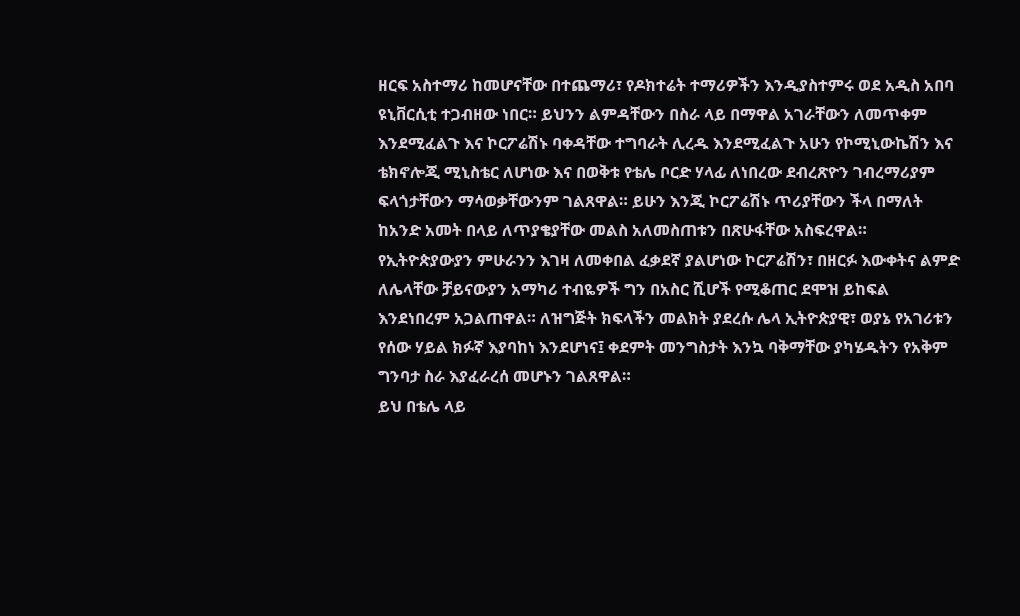ዘርፍ አስተማሪ ከመሆናቸው በተጨማሪ፣ የዶክተሬት ተማሪዎችን እንዲያስተምሩ ወደ አዲስ አበባ ዩኒቨርሲቲ ተጋብዘው ነበር። ይህንን ልምዳቸውን በስራ ላይ በማዋል አገራቸውን ለመጥቀም እንደሚፈልጉ እና ኮርፖሬሽኑ ባቀዳቸው ተግባራት ሊረዱ እንደሚፈልጉ አሁን የኮሚኒውኬሽን እና ቴክኖሎጂ ሚኒስቴር ለሆነው እና በወቅቱ የቴሌ ቦርድ ሃላፊ ለነበረው ደብረጽዮን ገብረማሪያም ፍላጎታቸውን ማሳወቃቸውንም ገልጸዋል። ይሁን እንጂ ኮርፖሬሽኑ ጥሪያቸውን ችላ በማለት ከአንድ አመት በላይ ለጥያቄያቸው መልስ አለመስጠቱን በጽሁፋቸው አስፍረዋል።
የኢትዮጵያውያን ምሁራንን እገዛ ለመቀበል ፈቃደኛ ያልሆነው ኮርፖሬሽን፣ በዘርፉ እውቀትና ልምድ ለሌላቸው ቻይናውያን አማካሪ ተብዬዎች ግን በአስር ሺሆች የሚቆጠር ደሞዝ ይከፍል እንደነበረም አጋልጠዋል። ለዝግጅት ክፍላችን መልክት ያደረሱ ሌላ ኢትዮጵያዊ፣ ወያኔ የአገሪቱን የሰው ሃይል ክፉኛ እያባከነ እንደሆነና፤ ቀደምት መንግስታት እንኳ ባቅማቸው ያካሄዱትን የአቅም ግንባታ ስራ እያፈራረሰ መሆኑን ገልጸዋል።
ይህ በቴሌ ላይ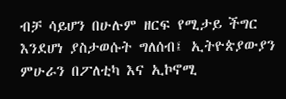ብቻ ሳይሆን በሁሉም ዘርፍ የሚታይ ችግር እንደሆነ ያስታወሱት ግለሰብ፤ ኢትዮጵያውያን ምሁራን በፖለቲካ እና ኢኮኖሚ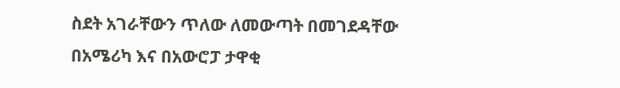ስደት አገራቸውን ጥለው ለመውጣት በመገደዳቸው በአሜሪካ እና በአውሮፓ ታዋቂ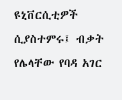ዩኒቨርሲቲዎች ሲያስተምሩ፤ ብቃት የሌላቸው የባዳ አገር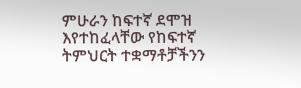ምሁራን ከፍተኛ ደሞዝ እየተከፈላቸው የከፍተኛ ትምህርት ተቋማቶቻችንን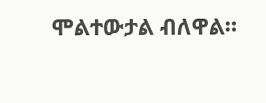ሞልተውታል ብለዋል።